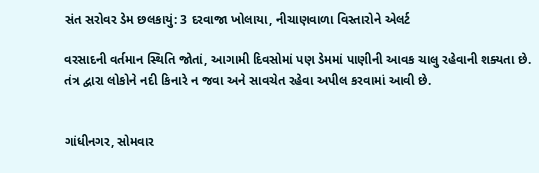સંત સરોવર ડેમ છલકાયું: 3 દરવાજા ખોલાયા, નીચાણવાળા વિસ્તારોને એલર્ટ

વરસાદની વર્તમાન સ્થિતિ જોતાં, આગામી દિવસોમાં પણ ડેમમાં પાણીની આવક ચાલુ રહેવાની શક્યતા છે. તંત્ર દ્વારા લોકોને નદી કિનારે ન જવા અને સાવચેત રહેવા અપીલ કરવામાં આવી છે.


ગાંધીનગર, સોમવાર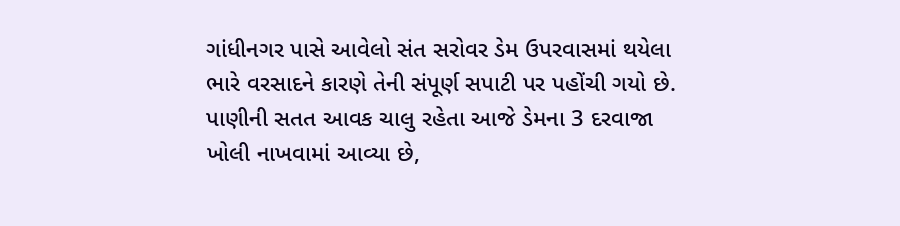ગાંધીનગર પાસે આવેલો સંત સરોવર ડેમ ઉપરવાસમાં થયેલા ભારે વરસાદને કારણે તેની સંપૂર્ણ સપાટી પર પહોંચી ગયો છે. પાણીની સતત આવક ચાલુ રહેતા આજે ડેમના 3 દરવાજા ખોલી નાખવામાં આવ્યા છે,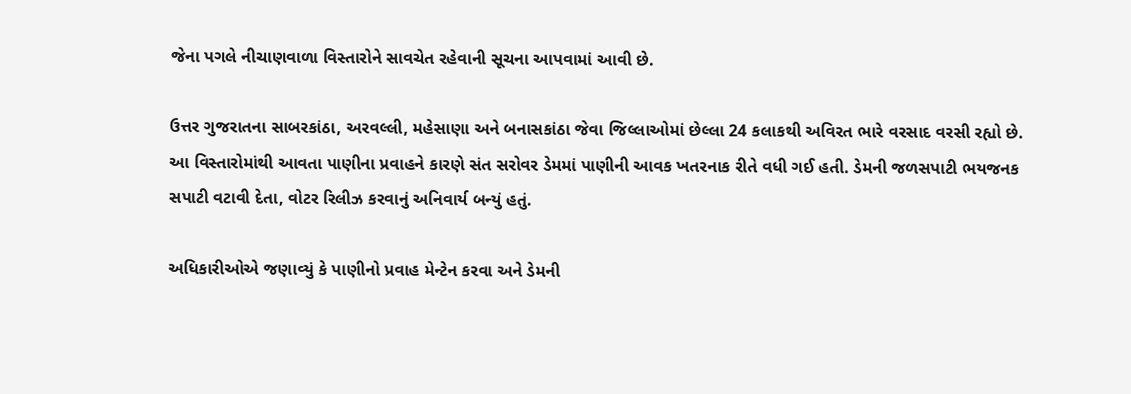જેના પગલે નીચાણવાળા વિસ્તારોને સાવચેત રહેવાની સૂચના આપવામાં આવી છે.

ઉત્તર ગુજરાતના સાબરકાંઠા, અરવલ્લી, મહેસાણા અને બનાસકાંઠા જેવા જિલ્લાઓમાં છેલ્લા 24 કલાકથી અવિરત ભારે વરસાદ વરસી રહ્યો છે. આ વિસ્તારોમાંથી આવતા પાણીના પ્રવાહને કારણે સંત સરોવર ડેમમાં પાણીની આવક ખતરનાક રીતે વધી ગઈ હતી. ડેમની જળસપાટી ભયજનક સપાટી વટાવી દેતા, વોટર રિલીઝ કરવાનું અનિવાર્ય બન્યું હતું.

અધિકારીઓએ જણાવ્યું કે પાણીનો પ્રવાહ મેન્ટેન કરવા અને ડેમની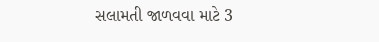સલામતી જાળવવા માટે 3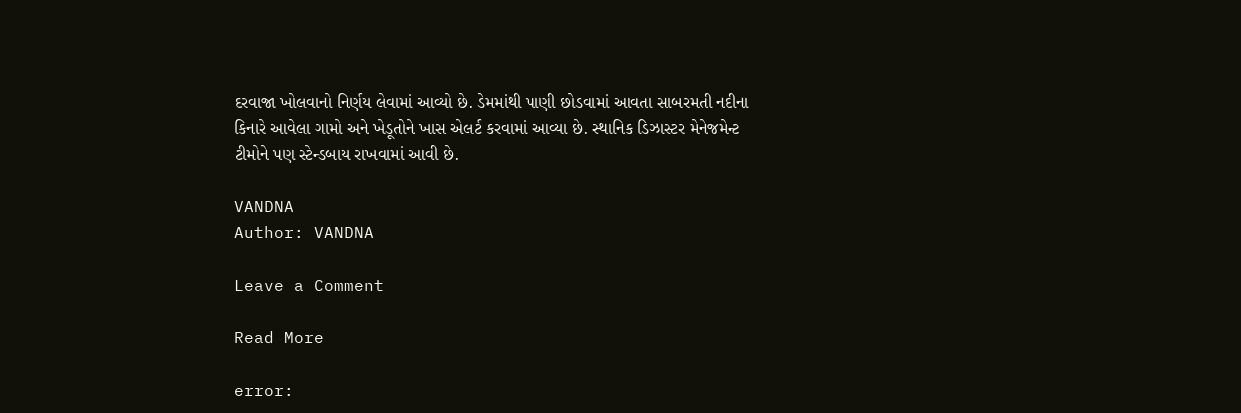દરવાજા ખોલવાનો નિર્ણય લેવામાં આવ્યો છે. ડેમમાંથી પાણી છોડવામાં આવતા સાબરમતી નદીના કિનારે આવેલા ગામો અને ખેડૂતોને ખાસ એલર્ટ કરવામાં આવ્યા છે. સ્થાનિક ડિઝાસ્ટર મેનેજમેન્ટ ટીમોને પણ સ્ટેન્ડબાય રાખવામાં આવી છે.

VANDNA
Author: VANDNA

Leave a Comment

Read More

error: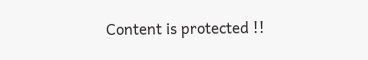Content is protected !!